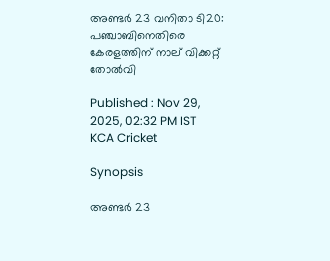അണ്ടര്‍ 23 വനിതാ ടി20: പഞ്ചാബിനെതിരെ കേരളത്തിന് നാല് വിക്കറ്റ് തോല്‍വി

Published : Nov 29, 2025, 02:32 PM IST
KCA Cricket

Synopsis

അണ്ടര്‍ 23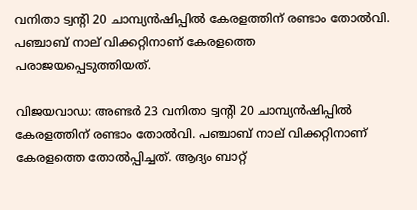വനിതാ ട്വന്റി 20 ചാമ്പ്യന്‍ഷിപ്പില്‍ കേരളത്തിന് രണ്ടാം തോല്‍വി. പഞ്ചാബ് നാല് വിക്കറ്റിനാണ് കേരളത്തെ പരാജയപ്പെടുത്തിയത്.

വിജയവാഡ: അണ്ടര്‍ 23 വനിതാ ട്വന്റി 20 ചാമ്പ്യന്‍ഷിപ്പില്‍ കേരളത്തിന് രണ്ടാം തോല്‍വി. പഞ്ചാബ് നാല് വിക്കറ്റിനാണ് കേരളത്തെ തോല്‍പ്പിച്ചത്. ആദ്യം ബാറ്റ്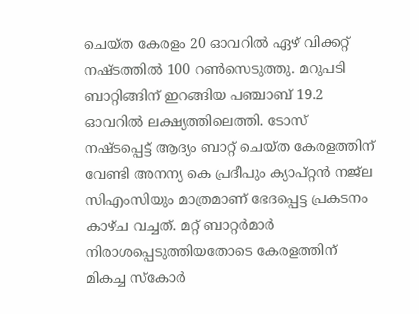ചെയ്ത കേരളം 20 ഓവറില്‍ ഏഴ് വിക്കറ്റ് നഷ്ടത്തില്‍ 100 റണ്‍സെടുത്തു. മറുപടി ബാറ്റിങ്ങിന് ഇറങ്ങിയ പഞ്ചാബ് 19.2 ഓവറില്‍ ലക്ഷ്യത്തിലെത്തി. ടോസ് നഷ്ടപ്പെട്ട് ആദ്യം ബാറ്റ് ചെയ്ത കേരളത്തിന് വേണ്ടി അനന്യ കെ പ്രദീപും ക്യാപ്റ്റന്‍ നജ്‌ല സിഎംസിയും മാത്രമാണ് ഭേദപ്പെട്ട പ്രകടനം കാഴ്ച വച്ചത്. മറ്റ് ബാറ്റര്‍മാര്‍ നിരാശപ്പെടുത്തിയതോടെ കേരളത്തിന് മികച്ച സ്‌കോര്‍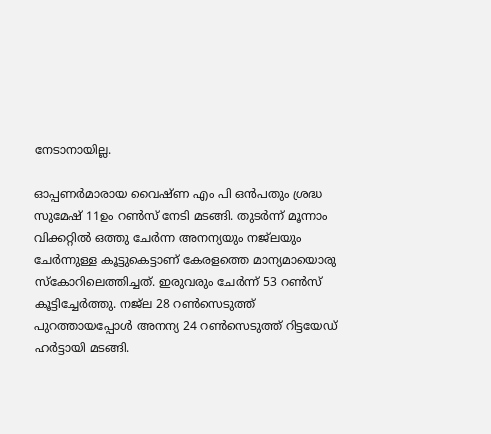നേടാനായില്ല.

ഓപ്പണര്‍മാരായ വൈഷ്ണ എം പി ഒന്‍പതും ശ്രദ്ധ സുമേഷ് 11ഉം റണ്‍സ് നേടി മടങ്ങി. തുടര്‍ന്ന് മൂന്നാം വിക്കറ്റില്‍ ഒത്തു ചേര്‍ന്ന അനന്യയും നജ്‌ലയും ചേര്‍ന്നുള്ള കൂട്ടുകെട്ടാണ് കേരളത്തെ മാന്യമായൊരു സ്‌കോറിലെത്തിച്ചത്. ഇരുവരും ചേര്‍ന്ന് 53 റണ്‍സ് കൂട്ടിച്ചേര്‍ത്തു. നജ്‌ല 28 റണ്‍സെടുത്ത് പുറത്തായപ്പോള്‍ അനന്യ 24 റണ്‍സെടുത്ത് റിട്ടയേഡ് ഹര്‍ട്ടായി മടങ്ങി.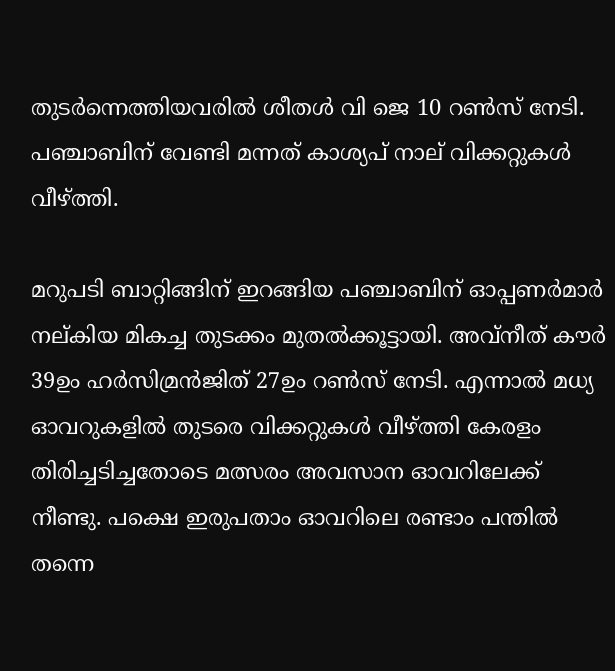തുടര്‍ന്നെത്തിയവരില്‍ ശീതള്‍ വി ജെ 10 റണ്‍സ് നേടി. പഞ്ചാബിന് വേണ്ടി മന്നത് കാശ്യപ് നാല് വിക്കറ്റുകള്‍ വീഴ്ത്തി.

മറുപടി ബാറ്റിങ്ങിന് ഇറങ്ങിയ പഞ്ചാബിന് ഓപ്പണര്‍മാര്‍ നല്കിയ മികച്ച തുടക്കം മുതല്‍ക്കൂട്ടായി. അവ്‌നീത് കൗര്‍ 39ഉം ഹര്‍സിമ്രന്‍ജിത് 27ഉം റണ്‍സ് നേടി. എന്നാല്‍ മധ്യ ഓവറുകളില്‍ തുടരെ വിക്കറ്റുകള്‍ വീഴ്ത്തി കേരളം തിരിച്ചടിച്ചതോടെ മത്സരം അവസാന ഓവറിലേക്ക് നീണ്ടു. പക്ഷെ ഇരുപതാം ഓവറിലെ രണ്ടാം പന്തില്‍ തന്നെ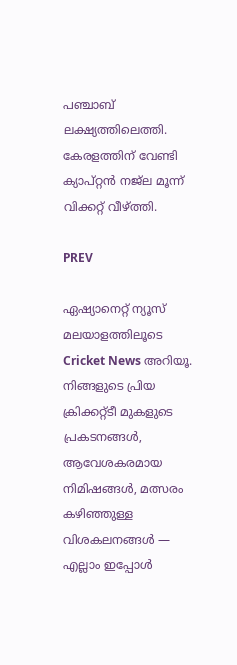പഞ്ചാബ് ലക്ഷ്യത്തിലെത്തി. കേരളത്തിന് വേണ്ടി ക്യാപ്റ്റന്‍ നജ്‌ല മൂന്ന് വിക്കറ്റ് വീഴ്ത്തി.

PREV

ഏഷ്യാനെറ്റ് ന്യൂസ് മലയാളത്തിലൂടെ  Cricket News അറിയൂ.  നിങ്ങളുടെ പ്രിയ ക്രിക്കറ്റ്ടീ മുകളുടെ പ്രകടനങ്ങൾ, ആവേശകരമായ നിമിഷങ്ങൾ, മത്സരം കഴിഞ്ഞുള്ള വിശകലനങ്ങൾ — എല്ലാം ഇപ്പോൾ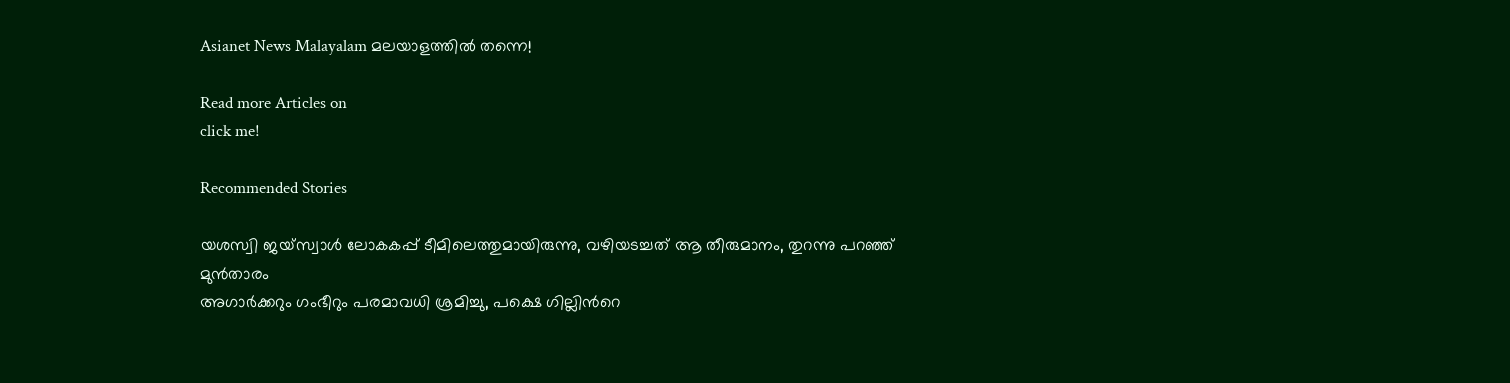Asianet News Malayalam മലയാളത്തിൽ തന്നെ!

Read more Articles on
click me!

Recommended Stories

യശസ്വി ജയ്സ്വാള്‍ ലോകകപ്പ് ടീമിലെത്തുമായിരുന്നു, വഴിയടച്ചത് ആ തീരുമാനം, തുറന്നു പറഞ്ഞ് മുന്‍താരം
അഗാര്‍ക്കറും ഗംഭീറും പരമാവധി ശ്രമിച്ചു, പക്ഷെ ഗില്ലിന്‍റെ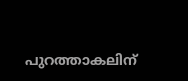പുറത്താകലിന്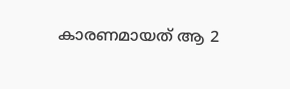കാരണമായത് ആ 2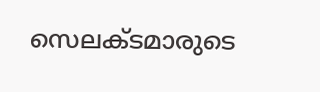സെലക്ടമാരുടെ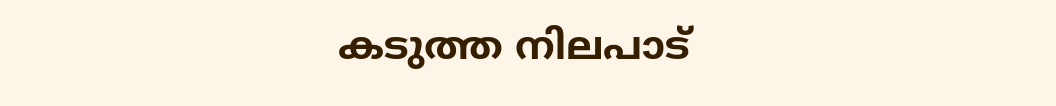കടുത്ത നിലപാട്